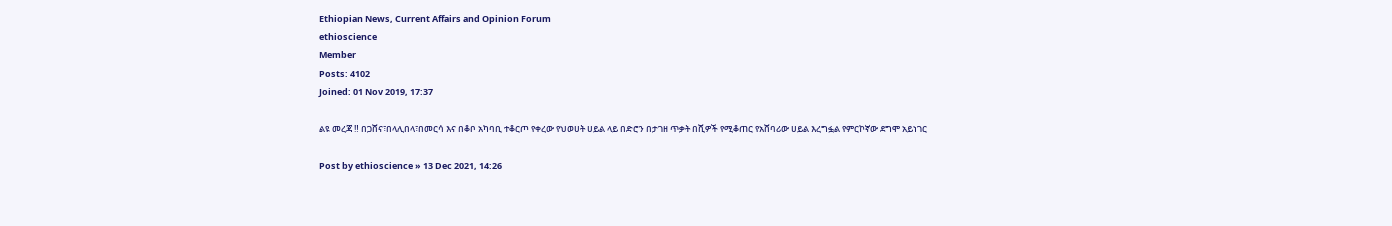Ethiopian News, Current Affairs and Opinion Forum
ethioscience
Member
Posts: 4102
Joined: 01 Nov 2019, 17:37

ልዩ መረጃ ‼ በጋሸና፣በላሊበላ፣በመርሳ እና በቆቦ አካባቢ ተቆርጦ የቀረው የህወሀት ሀይል ላይ በድሮን በታገዘ ጥቃት በሺዎች የሚቆጠር የአሸባሪው ሀይል እረግፏል የምርኮኛው ደግሞ አይነገር

Post by ethioscience » 13 Dec 2021, 14:26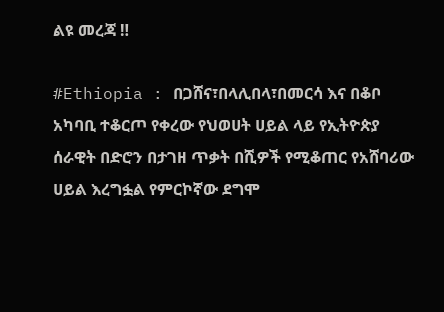ልዩ መረጃ ‼

#Ethiopia : በጋሸና፣በላሊበላ፣በመርሳ እና በቆቦ አካባቢ ተቆርጦ የቀረው የህወሀት ሀይል ላይ የኢትዮጵያ ሰራዊት በድሮን በታገዘ ጥቃት በሺዎች የሚቆጠር የአሸባሪው ሀይል እረግፏል የምርኮኛው ደግሞ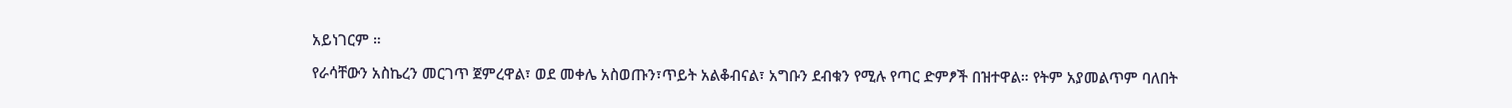አይነገርም ።

የራሳቸውን አስኬረን መርገጥ ጀምረዋል፣ ወደ መቀሌ አስወጡን፣ጥይት አልቆብናል፣ አግቡን ደብቁን የሚሉ የጣር ድምፆች በዝተዋል። የትም አያመልጥም ባለበት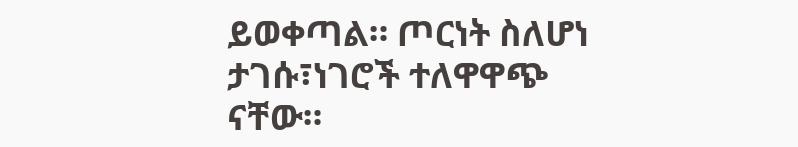ይወቀጣል። ጦርነት ስለሆነ ታገሱ፣ነገሮች ተለዋዋጭ ናቸው።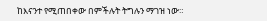ከእናንተ የሚጠበቀው በምችሉት ትግሉን ማገዝ ነው።